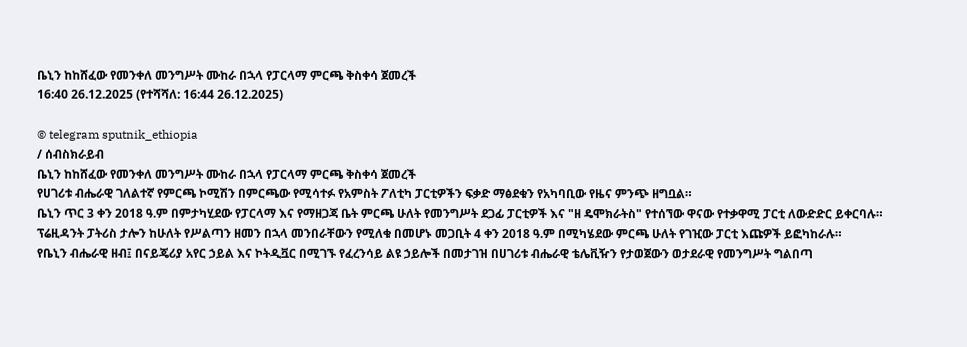ቤኒን ከከሸፈው የመንቀለ መንግሥት ሙከራ በኋላ የፓርላማ ምርጫ ቅስቀሳ ጀመረች
16:40 26.12.2025 (የተሻሻለ: 16:44 26.12.2025)

© telegram sputnik_ethiopia
/ ሰብስክራይብ
ቤኒን ከከሸፈው የመንቀለ መንግሥት ሙከራ በኋላ የፓርላማ ምርጫ ቅስቀሳ ጀመረች
የሀገሪቱ ብሔራዊ ገለልተኛ የምርጫ ኮሚሽን በምርጫው የሚሳተፉ የአምስት ፖለቲካ ፓርቲዎችን ፍቃድ ማፅደቁን የአካባቢው የዜና ምንጭ ዘግቧል።
ቤኒን ጥር 3 ቀን 2018 ዓ.ም በምታካሂደው የፓርላማ እና የማዘጋጃ ቤት ምርጫ ሁለት የመንግሥት ደጋፊ ፓርቲዎች እና "ዘ ዴሞክራትስ" የተሰኘው ዋናው የተቃዋሚ ፓርቲ ለውድድር ይቀርባሉ።
ፕሬዚዳንት ፓትሪስ ታሎን ከሁለት የሥልጣን ዘመን በኋላ መንበራቸውን የሚለቁ በመሆኑ መጋቢት 4 ቀን 2018 ዓ.ም በሚካሄደው ምርጫ ሁለት የገዢው ፓርቲ እጩዎች ይፎካከራሉ።
የቤኒን ብሔራዊ ዘብ፤ በናይጄሪያ አየር ኃይል እና ኮትዲቯር በሚገኙ የፈረንሳይ ልዩ ኃይሎች በመታገዝ በሀገሪቱ ብሔራዊ ቴሌቪዥን የታወጀውን ወታደራዊ የመንግሥት ግልበጣ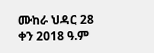ሙከራ ህዳር 28 ቀን 2018 ዓ.ም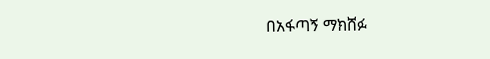በአፋጣኝ ማክሸፉ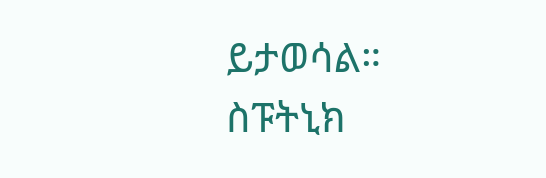ይታወሳል።
ስፑትኒክ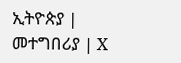ኢትዮጵያ | መተግበሪያ | X